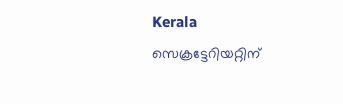Kerala
സെക്രട്ടേറിയറ്റിന്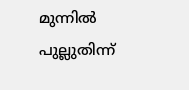മുന്നിൽ പുല്ലുതിന്ന്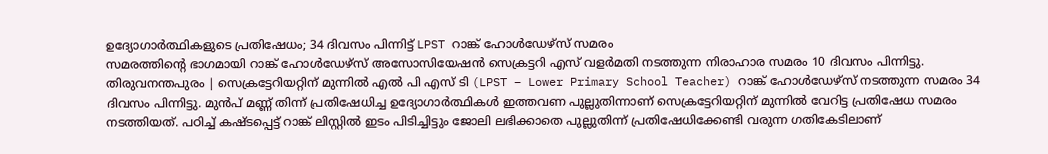ഉദ്യോഗാർത്ഥികളുടെ പ്രതിഷേധം; 34 ദിവസം പിന്നിട്ട് LPST റാങ്ക് ഹോൾഡേഴ്സ് സമരം
സമരത്തിന്റെ ഭാഗമായി റാങ്ക് ഹോൾഡേഴ്സ് അസോസിയേഷൻ സെക്രട്ടറി എസ് വളർമതി നടത്തുന്ന നിരാഹാര സമരം 10 ദിവസം പിന്നിട്ടു.
തിരുവനന്തപുരം | സെക്രട്ടേറിയറ്റിന് മുന്നിൽ എൽ പി എസ് ടി (LPST – Lower Primary School Teacher) റാങ്ക് ഹോൾഡേഴ്സ് നടത്തുന്ന സമരം 34 ദിവസം പിന്നിട്ടു. മുൻപ് മണ്ണ് തിന്ന് പ്രതിഷേധിച്ച ഉദ്യോഗാർത്ഥികൾ ഇത്തവണ പുല്ലുതിന്നാണ് സെക്രട്ടേറിയറ്റിന് മുന്നിൽ വേറിട്ട പ്രതിഷേധ സമരം നടത്തിയത്. പഠിച്ച് കഷ്ടപ്പെട്ട് റാങ്ക് ലിസ്റ്റിൽ ഇടം പിടിച്ചിട്ടും ജോലി ലഭിക്കാതെ പുല്ലുതിന്ന് പ്രതിഷേധിക്കേണ്ടി വരുന്ന ഗതികേടിലാണ്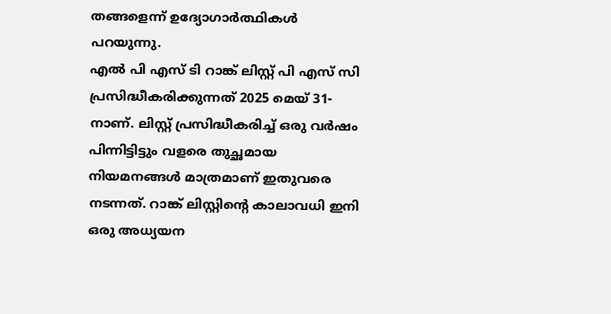തങ്ങളെന്ന് ഉദ്യോഗാർത്ഥികൾ പറയുന്നു.
എൽ പി എസ് ടി റാങ്ക് ലിസ്റ്റ് പി എസ് സി പ്രസിദ്ധീകരിക്കുന്നത് 2025 മെയ് 31-നാണ്. ലിസ്റ്റ് പ്രസിദ്ധീകരിച്ച് ഒരു വർഷം പിന്നിട്ടിട്ടും വളരെ തുച്ഛമായ നിയമനങ്ങൾ മാത്രമാണ് ഇതുവരെ നടന്നത്. റാങ്ക് ലിസ്റ്റിന്റെ കാലാവധി ഇനി ഒരു അധ്യയന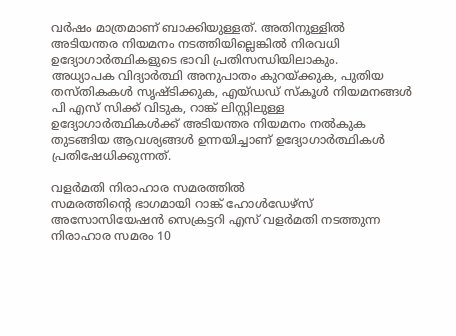വർഷം മാത്രമാണ് ബാക്കിയുള്ളത്. അതിനുള്ളിൽ അടിയന്തര നിയമനം നടത്തിയില്ലെങ്കിൽ നിരവധി ഉദ്യോഗാർത്ഥികളുടെ ഭാവി പ്രതിസന്ധിയിലാകും.
അധ്യാപക വിദ്യാർത്ഥി അനുപാതം കുറയ്ക്കുക, പുതിയ തസ്തികകൾ സൃഷ്ടിക്കുക, എയ്ഡഡ് സ്കൂൾ നിയമനങ്ങൾ പി എസ് സിക്ക് വിടുക, റാങ്ക് ലിസ്റ്റിലുള്ള ഉദ്യോഗാർത്ഥികൾക്ക് അടിയന്തര നിയമനം നൽകുക തുടങ്ങിയ ആവശ്യങ്ങൾ ഉന്നയിച്ചാണ് ഉദ്യോഗാർത്ഥികൾ പ്രതിഷേധിക്കുന്നത്.

വളർമതി നിരാഹാര സമരത്തിൽ
സമരത്തിന്റെ ഭാഗമായി റാങ്ക് ഹോൾഡേഴ്സ് അസോസിയേഷൻ സെക്രട്ടറി എസ് വളർമതി നടത്തുന്ന നിരാഹാര സമരം 10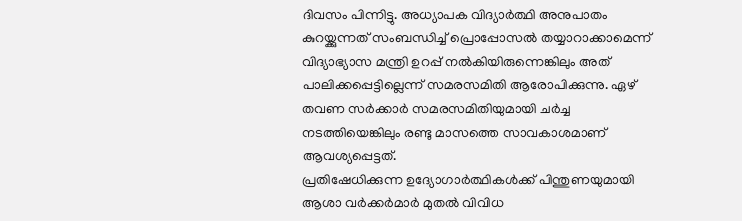ദിവസം പിന്നിട്ടു. അധ്യാപക വിദ്യാർത്ഥി അനുപാതം കുറയ്ക്കുന്നത് സംബന്ധിച്ച് പ്രൊപ്പോസൽ തയ്യാറാക്കാമെന്ന് വിദ്യാഭ്യാസ മന്ത്രി ഉറപ്പ് നൽകിയിരുന്നെങ്കിലും അത് പാലിക്കപ്പെട്ടില്ലെന്ന് സമരസമിതി ആരോപിക്കുന്നു. ഏഴ് തവണ സർക്കാർ സമരസമിതിയുമായി ചർച്ച നടത്തിയെങ്കിലും രണ്ടു മാസത്തെ സാവകാശമാണ് ആവശ്യപ്പെട്ടത്.
പ്രതിഷേധിക്കുന്ന ഉദ്യോഗാർത്ഥികൾക്ക് പിന്തുണയുമായി ആശാ വർക്കർമാർ മുതൽ വിവിധ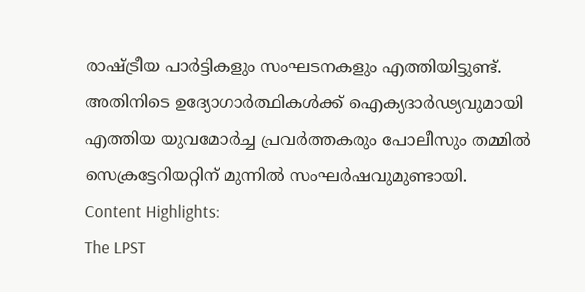രാഷ്ട്രീയ പാർട്ടികളും സംഘടനകളും എത്തിയിട്ടുണ്ട്. അതിനിടെ ഉദ്യോഗാർത്ഥികൾക്ക് ഐക്യദാർഢ്യവുമായി എത്തിയ യുവമോർച്ച പ്രവർത്തകരും പോലീസും തമ്മിൽ സെക്രട്ടേറിയറ്റിന് മുന്നിൽ സംഘർഷവുമുണ്ടായി.
Content Highlights:
The LPST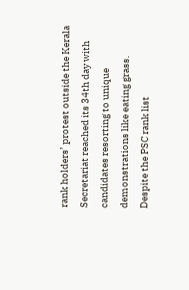rank holders’ protest outside the Kerala Secretariat reached its 34th day with candidates resorting to unique demonstrations like eating grass. Despite the PSC rank list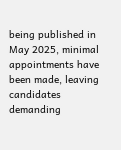being published in May 2025, minimal appointments have been made, leaving candidates demanding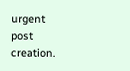urgent post creation.